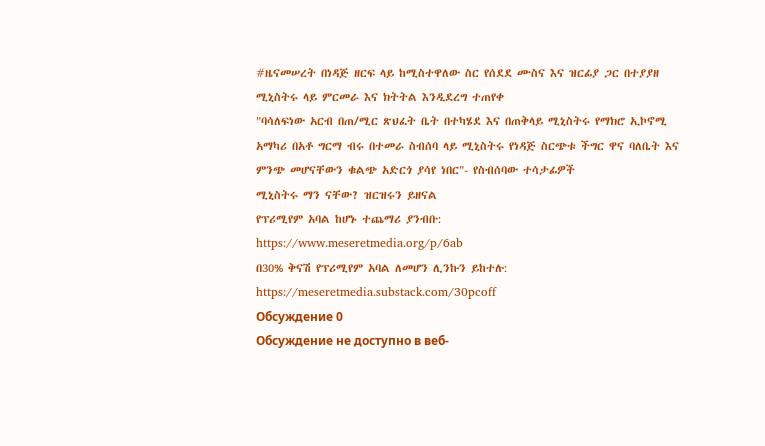#ዜናመሠረት በነዳጅ ዘርፍ ላይ ከሚስተዋለው ስር የሰደደ ሙስና እና ዝርፊያ ጋር በተያያዘ ሚኒስትሩ ላይ ምርመራ እና ክትትል እንዲደረግ ተጠየቀ
"ባሳለፍነው አርብ በጠ/ሚር ጽህፈት ቤት በተካሄደ እና በጠቅላይ ሚኒስትሩ የማክሮ ኢኮኖሚ አማካሪ በአቶ ግርማ ብሩ በተመራ ስብሰባ ላይ ሚኒስትሩ የነዳጅ ስርጭቱ ችግር ዋና ባለቤት እና ምንጭ መሆናቸውን ቁልጭ አድርጎ ያሳየ ነበር"- የስብሰባው ተሳታፊዎች
ሚኒስትሩ ማን ናቸው? ዝርዝሩን ይዘናል
የፕሪሚየም አባል ከሆኑ ተጨማሪ ያንብቡ:
https://www.meseretmedia.org/p/6ab
በ30% ቅናሽ የፕሪሚየም አባል ለመሆን ሊንኩን ይከተሉ:
https://meseretmedia.substack.com/30pcoff
Обсуждение 0
Обсуждение не доступно в веб-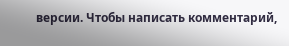версии. Чтобы написать комментарий,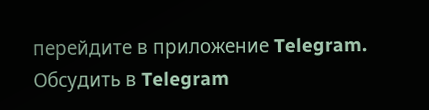перейдите в приложение Telegram.
Обсудить в Telegram